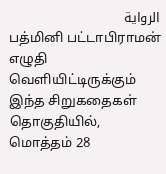الرواية
பத்மினி பட்டாபிராமன் எழுதி வெளியிட்டிருக்கும் இந்த சிறுகதைகள் தொகுதியில், மொத்தம் 28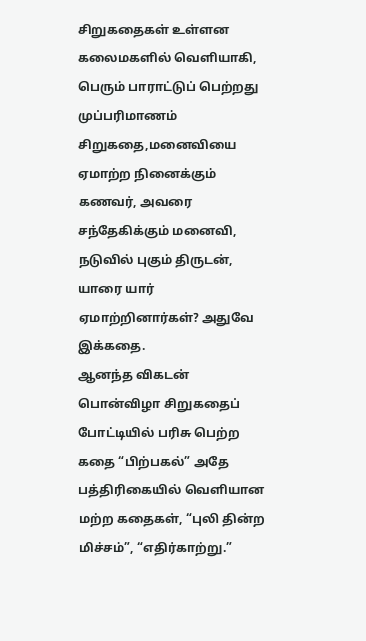சிறுகதைகள் உள்ளன
கலைமகளில் வெளியாகி, பெரும் பாராட்டுப் பெற்றது முப்பரிமாணம் சிறுகதை,மனைவியை ஏமாற்ற நினைக்கும் கணவர், அவரை சந்தேகிக்கும் மனைவி, நடுவில் புகும் திருடன், யாரை யார் ஏமாற்றினார்கள்? அதுவே இக்கதை.
ஆனந்த விகடன் பொன்விழா சிறுகதைப் போட்டியில் பரிசு பெற்ற கதை “பிற்பகல்” அதே பத்திரிகையில் வெளியான மற்ற கதைகள், “புலி தின்ற மிச்சம்”, “எதிர்காற்று.”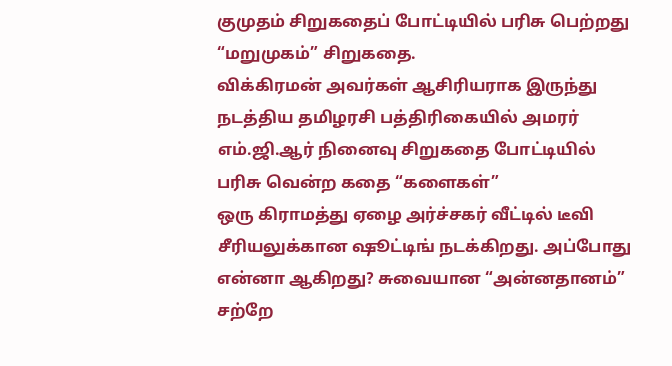குமுதம் சிறுகதைப் போட்டியில் பரிசு பெற்றது “மறுமுகம்” சிறுகதை.
விக்கிரமன் அவர்கள் ஆசிரியராக இருந்து நடத்திய தமிழரசி பத்திரிகையில் அமரர் எம்.ஜி.ஆர் நினைவு சிறுகதை போட்டியில் பரிசு வென்ற கதை “களைகள்”
ஒரு கிராமத்து ஏழை அர்ச்சகர் வீட்டில் டீவி சீரியலுக்கான ஷூட்டிங் நடக்கிறது. அப்போது என்னா ஆகிறது? சுவையான “அன்னதானம்” சற்றே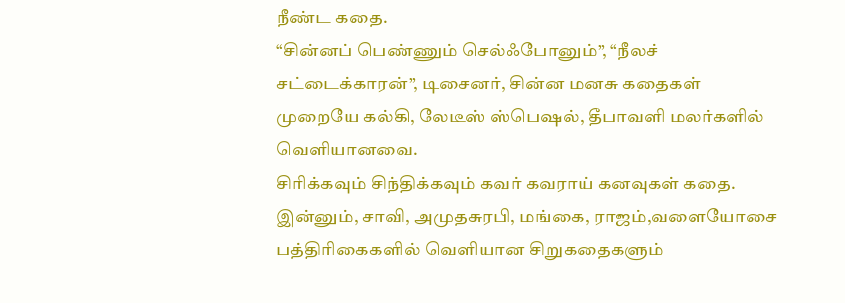நீண்ட கதை.
“சின்னப் பெண்ணும் செல்ஃபோனும்”, “நீலச் சட்டைக்காரன்”, டிசைனர், சின்ன மனசு கதைகள் முறையே கல்கி, லேடீஸ் ஸ்பெஷல், தீபாவளி மலர்களில் வெளியானவை.
சிரிக்கவும் சிந்திக்கவும் கவர் கவராய் கனவுகள் கதை.
இன்னும், சாவி, அமுதசுரபி, மங்கை, ராஜம்,வளையோசை பத்திரிகைகளில் வெளியான சிறுகதைகளும்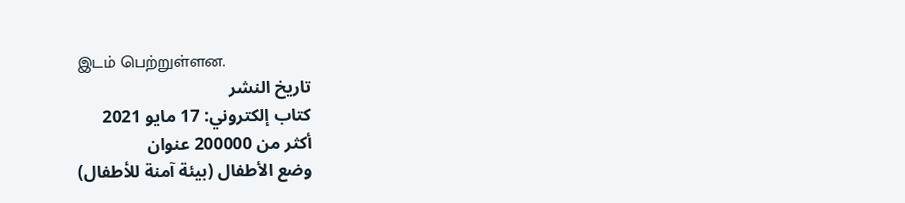இடம் பெற்றுள்ளன.
تاريخ النشر
كتاب إلكتروني: 17 مايو 2021
أكثر من 200000 عنوان
وضع الأطفال (بيئة آمنة للأطفال)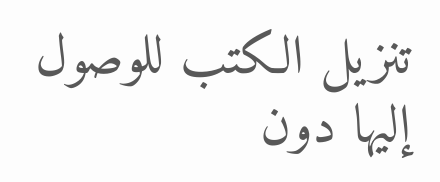تنزيل الكتب للوصول إليها دون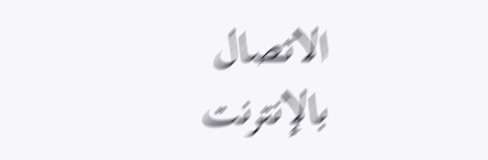الاتصال بالإنترنت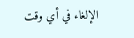الإلغاء في أي وقت